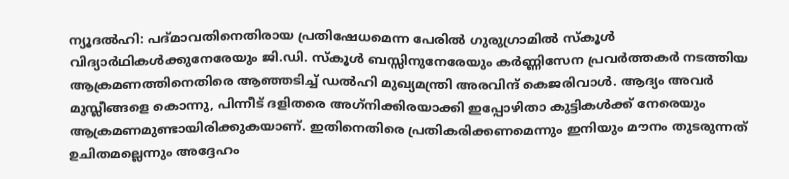ന്യൂദല്‍ഹി: പദ്മാവതിനെതിരായ പ്രതിഷേധമെന്ന പേരില്‍ ഗുരുഗ്രാമില്‍ സ്‌കൂള്‍ വിദ്യാര്‍ഥികള്‍ക്കുനേരേയും ജി.ഡി. സ്‌കൂള്‍ ബസ്സിനുനേരേയും കര്‍ണ്ണിസേന പ്രവര്‍ത്തകര്‍ നടത്തിയ ആക്രമണത്തിനെതിരെ ആഞ്ഞടിച്ച് ഡല്‍ഹി മുഖ്യമന്ത്രി അരവിന്ദ് കെജരിവാള്‍. ആദ്യം അവര്‍ മുസ്ലീങ്ങളെ കൊന്നു, പിന്നീട് ദളിതരെ അഗ്‌നിക്കിരയാക്കി ഇപ്പോഴിതാ കുട്ടികള്‍ക്ക് നേരെയും ആക്രമണമുണ്ടായിരിക്കുകയാണ്. ഇതിനെതിരെ പ്രതികരിക്കണമെന്നും ഇനിയും മൗനം തുടരുന്നത് ഉചിതമല്ലെന്നും അദ്ദേഹം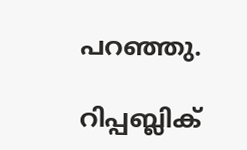പറഞ്ഞു.

റിപ്പബ്ലിക്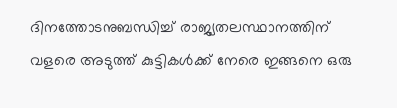ദിനത്തോടനുബന്ധിച്ച് രാജ്യതലസ്ഥാനത്തിന് വളരെ അടുത്ത് കുട്ടികള്‍ക്ക് നേരെ ഇങ്ങനെ ഒരു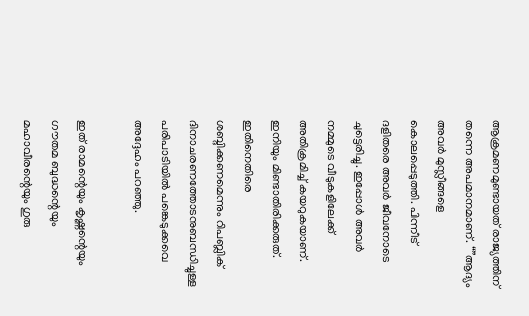ആക്രമണമുണ്ടായത് രാജ്യത്തിന് തന്നെ അപമാനമാണ്. “”ആദ്യം അവര്‍ മുസ്ലീങ്ങളെ കൊലപ്പെടുത്തി. പിന്നീട് ദളിതരെ അവര്‍ ജീവനോടെ ചുട്ടെരിച്ചു. ഇപ്പോള്‍ അവര്‍ നമ്മുടെ വീടുകളിലേക്ക് അതിക്രമിച്ച് കയറുകയാണ്. ഇനിയും മിണ്ടാതിരിക്കരുത്. ഇതിനെതിരെ ശബ്ദിക്കണമെന്നും റിപബ്ലിക് ദിനാചരണത്തോടനുബന്ധിച്ചുള്ള പരിപാടിയില്‍ പങ്കെടുക്കവെ അദ്ദേഹം പറഞ്ഞു.

ഇത് രാമന്റെയും കൃഷ്ണന്റെയും ഗൗതമ ബുദ്ധന്റെയും മഹാവീരന്റെയും ഗുരു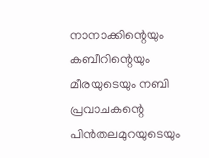നാനാക്കിന്റെയും കബീറിന്റെയും മീരയുടെയും നബി പ്രവാചകന്റെ പിന്‍തലമുറയുടെയും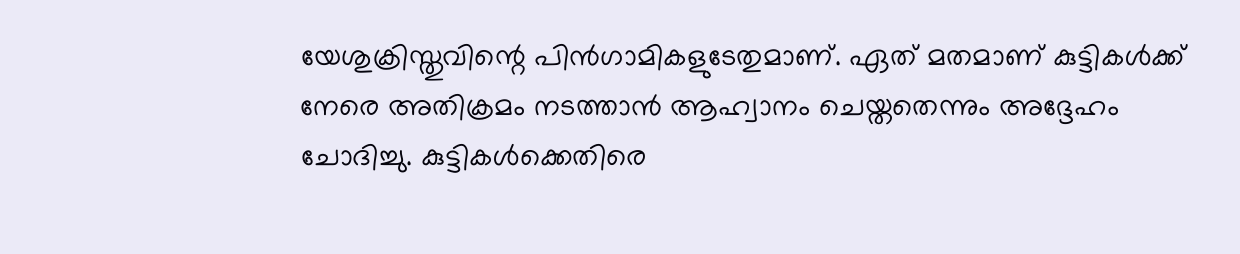യേശുക്രിസ്തുവിന്റെ പിന്‍ഗാമികളുടേതുമാണ്. ഏത് മതമാണ് കുട്ടികള്‍ക്ക് നേരെ അതിക്രമം നടത്താന്‍ ആഹ്വാനം ചെയ്തതെന്നും അദ്ദേഹം ചോദിച്ചു. കുട്ടികള്‍ക്കെതിരെ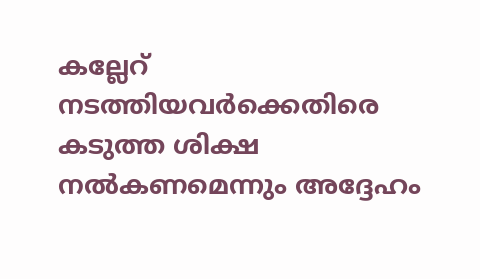കല്ലേറ് നടത്തിയവര്‍ക്കെതിരെ കടുത്ത ശിക്ഷ നല്‍കണമെന്നും അദ്ദേഹം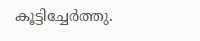കൂട്ടിച്ചേര്‍ത്തു.